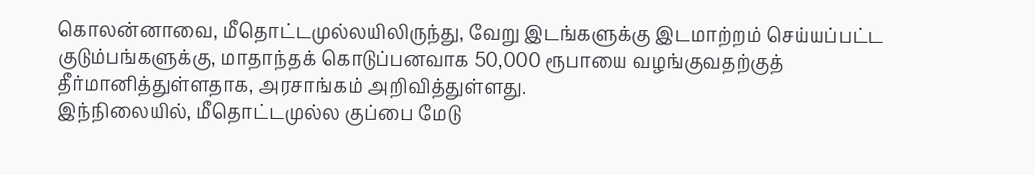கொலன்னாவை, மீதொட்டமுல்லயிலிருந்து, வேறு இடங்களுக்கு இடமாற்றம் செய்யப்பட்ட குடும்பங்களுக்கு, மாதாந்தக் கொடுப்பனவாக 50,000 ரூபாயை வழங்குவதற்குத் தீர்மானித்துள்ளதாக, அரசாங்கம் அறிவித்துள்ளது.
இந்நிலையில், மீதொட்டமுல்ல குப்பை மேடு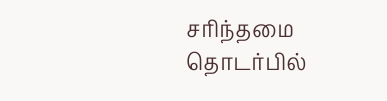சரிந்தமை தொடர்பில்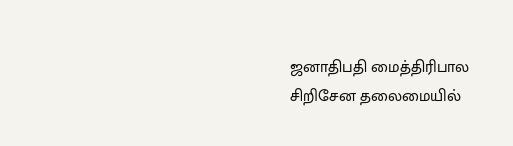ஜனாதிபதி மைத்திரிபால சிறிசேன தலைமையில்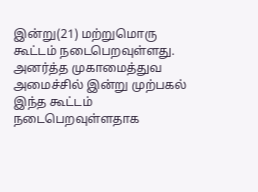இன்று(21) மற்றுமொரு கூட்டம் நடைபெறவுள்ளது.
அனர்த்த முகாமைத்துவ அமைச்சில் இன்று முற்பகல் இந்த கூட்டம் நடைபெறவுள்ளதாக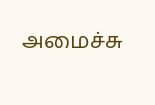அமைச்சு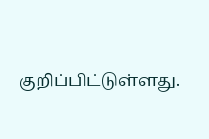குறிப்பிட்டுள்ளது.